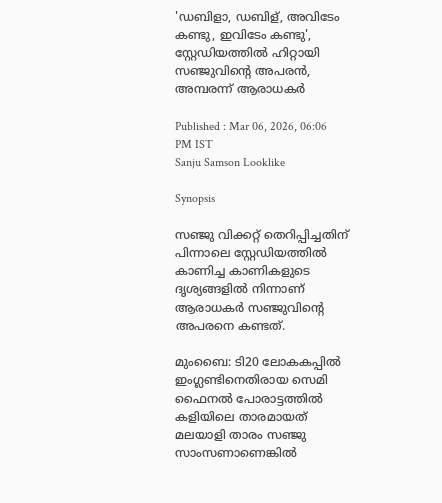'ഡബിളാ, ഡബിള്, അവിടേം കണ്ടു, ഇവിടേം കണ്ടു', സ്റ്റേഡിയത്തില്‍ ഹിറ്റായി സഞ്ജുവിന്‍റെ അപരന്‍, അമ്പരന്ന് ആരാധകർ

Published : Mar 06, 2026, 06:06 PM IST
Sanju Samson Looklike

Synopsis

സഞ്ജു വിക്കറ്റ് തെറിപ്പിച്ചതിന് പിന്നാലെ സ്റ്റേഡിയത്തില്‍ കാണിച്ച കാണികളുടെ ദൃശ്യങ്ങളില്‍ നിന്നാണ് ആരാധകര്‍ സഞ്ജുവിന്‍റെ അപരനെ കണ്ടത്.

മുംബൈ: ടി20 ലോകകപ്പില്‍ ഇംഗ്ലണ്ടിനെതിരായ സെമി ഫൈനല്‍ പോരാട്ടത്തില്‍ കളിയിലെ താരമായത് മലയാളി താരം സഞ്ജു സാംസണാണെങ്കില്‍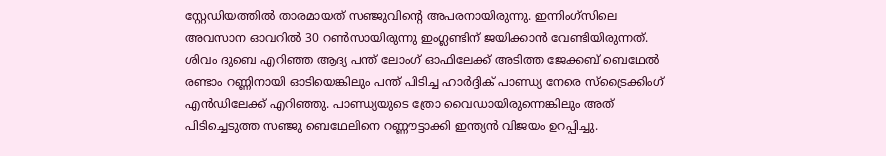സ്റ്റേഡിയത്തില്‍ താരമായത് സഞ്ജുവിന്‍റെ അപരനായിരുന്നു. ഇന്നിംഗ്സിലെ അവസാന ഓവറില്‍ 30 റണ്‍സായിരുന്നു ഇംഗ്ലണ്ടിന് ജയിക്കാൻ വേണ്ടിയിരുന്നത്. ശിവം ദുബെ എറിഞ്ഞ ആദ്യ പന്ത് ലോംഗ് ഓഫിലേക്ക് അടിത്ത ജേക്കബ് ബെഥേല്‍ രണ്ടാം റണ്ണിനായി ഓടിയെങ്കിലും പന്ത് പിടിച്ച ഹാര്‍ദ്ദിക് പാണ്ഡ്യ നേരെ സ്ട്രൈക്കിംഗ് എന്‍ഡിലേക്ക് എറിഞ്ഞു. പാണ്ഡ്യയുടെ ത്രോ വൈഡായിരുന്നെങ്കിലും അത് പിടിച്ചെടുത്ത സഞ്ജു ബെഥേലിനെ റണ്ണൗട്ടാക്കി ഇന്ത്യൻ വിജയം ഉറപ്പിച്ചു.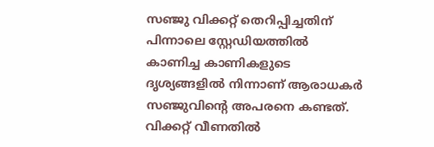സഞ്ജു വിക്കറ്റ് തെറിപ്പിച്ചതിന് പിന്നാലെ സ്റ്റേഡിയത്തില്‍ കാണിച്ച കാണികളുടെ ദൃശ്യങ്ങളില്‍ നിന്നാണ് ആരാധകര്‍ സഞ്ജുവിന്‍റെ അപരനെ കണ്ടത്. വിക്കറ്റ് വീണതില്‍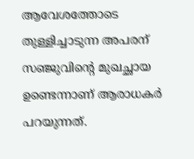ആവേശത്തോടെ തുള്ളിച്ചാടുന്ന അപരന് സഞ്ജുവിന്‍റെ മുഖച്ഛായ ഉണ്ടെന്നാണ് ആരാധകര്‍ പറയുന്നത്.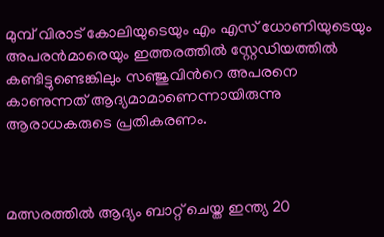മുമ്പ് വിരാട് കോലിയുടെയും എം എസ് ധോണിയുടെയും അപരൻമാരെയും ഇത്തരത്തില്‍ സ്റ്റേഡിയത്തില്‍ കണ്ടിട്ടുണ്ടെങ്കിലും സഞ്ജുവിന്‍റെ അപരനെ കാണുന്നത് ആദ്യമാമാണെന്നായിരുന്നു ആരാധകരുടെ പ്രതികരണം.



മത്സരത്തില്‍ ആദ്യം ബാറ്റ് ചെയ്ത ഇന്ത്യ 20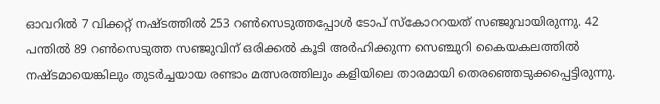ഓവറില്‍ 7 വിക്കറ്റ് നഷ്ടത്തില്‍ 253 റണ്‍സെടുത്തപ്പോള്‍ ടോപ് സ്കോററയത് സഞ്ജുവായിരുന്നു. 42 പന്തില്‍ 89 റണ്‍സെടുത്ത സഞ്ജുവിന് ഒരിക്കല്‍ കൂടി അര്‍ഹിക്കുന്ന സെഞ്ചുറി കൈയകലത്തില്‍ നഷ്ടമായെങ്കിലും തുടര്‍ച്ചയായ രണ്ടാം മത്സരത്തിലും കളിയിലെ താരമായി തെരഞ്ഞെടുക്കപ്പെട്ടിരുന്നു.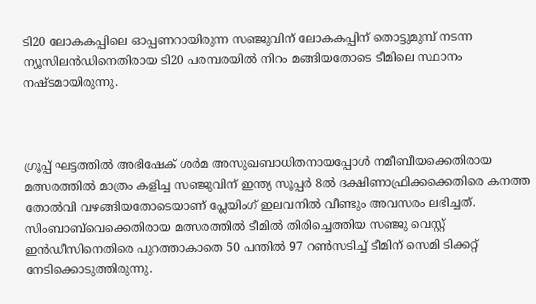ടി20 ലോകകപ്പിലെ ഓപ്പണറായിരുന്ന സഞ്ജുവിന് ലോകകപ്പിന് തൊട്ടുമുമ്പ് നടന്ന ന്യൂസിലന്‍ഡിനെതിരായ ടി20 പരമ്പരയില്‍ നിറം മങ്ങിയതോടെ ടീമിലെ സ്ഥാനം നഷ്ടമായിരുന്നു.



ഗ്രൂപ്പ് ഘട്ടത്തില്‍ അഭിഷേക് ശര്‍മ അസുഖബാധിതനായപ്പോള്‍ നമീബീയക്കെതിരായ മത്സരത്തില്‍ മാത്രം കളിച്ച സഞ്ജുവിന് ഇന്ത്യ സൂപ്പര്‍ 8ല്‍ ദക്ഷിണാഫ്രിക്കക്കെതിരെ കനത്ത തോല്‍വി വഴങ്ങിയതോടെയാണ് പ്ലേയിംഗ് ഇലവനില്‍ വീണ്ടും അവസരം ലഭിച്ചത്. സിംബാബ്‌വെക്കെതിരായ മത്സരത്തില്‍ ടീമില്‍ തിരിച്ചെത്തിയ സഞ്ജു വെസ്റ്റ് ഇന്‍ഡീസിനെതിരെ പുറത്താകാതെ 50 പന്തില്‍ 97 റണ്‍സടിച്ച് ടീമിന് സെമി ടിക്കറ്റ് നേടിക്കൊടുത്തിരുന്നു.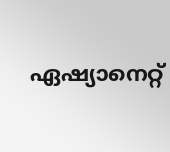ഏഷ്യാനെറ്റ്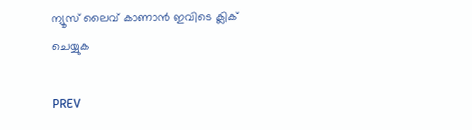ന്യൂസ് ലൈവ് കാണാന്‍ ഇവിടെ ക്ലിക് ചെയ്യുക

PREV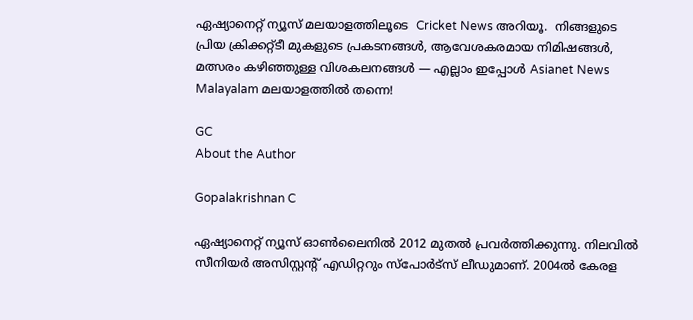ഏഷ്യാനെറ്റ് ന്യൂസ് മലയാളത്തിലൂടെ  Cricket News അറിയൂ.  നിങ്ങളുടെ പ്രിയ ക്രിക്കറ്റ്ടീ മുകളുടെ പ്രകടനങ്ങൾ, ആവേശകരമായ നിമിഷങ്ങൾ, മത്സരം കഴിഞ്ഞുള്ള വിശകലനങ്ങൾ — എല്ലാം ഇപ്പോൾ Asianet News Malayalam മലയാളത്തിൽ തന്നെ!

GC
About the Author

Gopalakrishnan C

ഏഷ്യാനെറ്റ് ന്യൂസ് ഓണ്‍ലൈനില്‍ 2012 മുതല്‍ പ്രവര്‍ത്തിക്കുന്നു. നിലവില്‍ സീനിയര്‍ അസിസ്റ്റന്‍റ് എഡിറ്ററും സ്പോർട്സ് ലീഡുമാണ്. 2004ൽ കേരള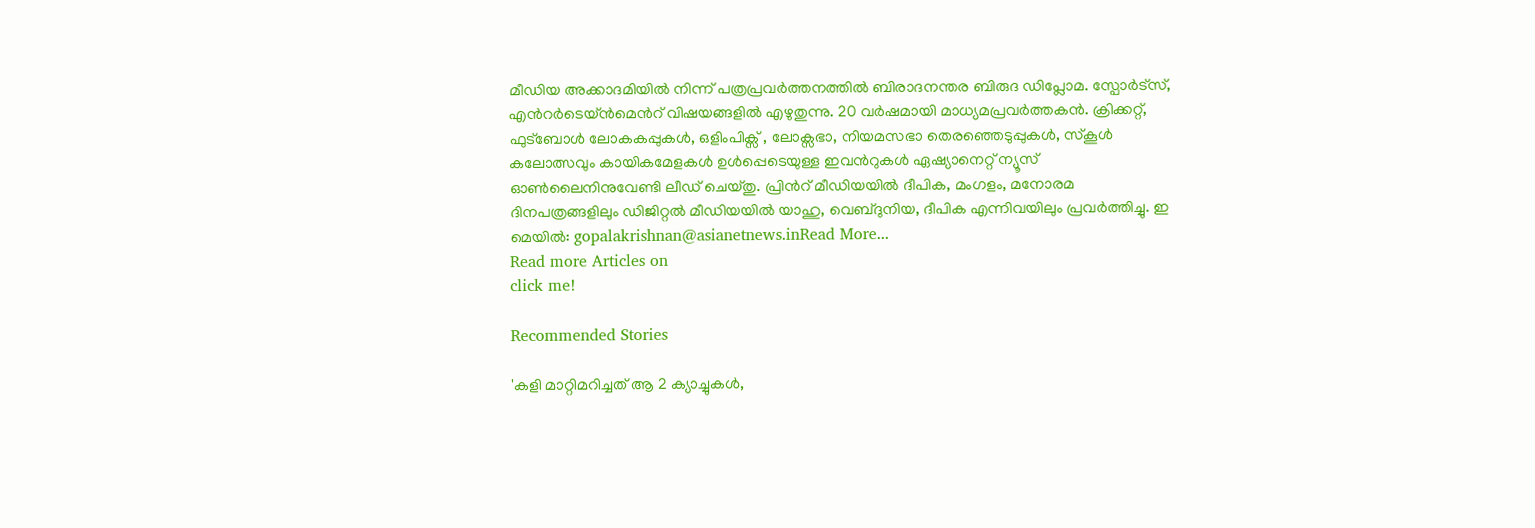മീഡിയ അക്കാദമിയില്‍ നിന്ന് പത്രപ്രവര്‍ത്തനത്തില്‍ ബിരാദനന്തര ബിരുദ ഡിപ്ലോമ. സ്പോര്‍ട്സ്, എന്‍റര്‍ടെയ്ൻമെന്‍റ് വിഷയങ്ങളില്‍ എഴുതുന്നു. 20 വര്‍ഷമായി മാധ്യമപ്രവര്‍ത്തകൻ. ക്രിക്കറ്റ്, ഫുട്ബോള്‍ ലോകകപ്പുകൾ, ഒളിംപിക്സ് , ലോക്സഭാ, നിയമസഭാ തെരഞ്ഞെടുപ്പുകള്‍, സ്കൂള്‍ കലോത്സവും കായികമേളകള്‍ ഉള്‍പ്പെടെയുള്ള ഇവന്‍റുകള്‍ ഏഷ്യാനെറ്റ് ന്യൂസ് ഓണ്‍ലൈനിനുവേണ്ടി ലീഡ് ചെയ്തു. പ്രിന്‍റ് മീഡിയയില്‍ ദീപിക, മംഗളം, മനോരമ ദിനപത്രങ്ങളിലും ഡിജിറ്റൽ മീഡിയയില്‍ യാഹു, വെബ്ദുനിയ, ദീപിക എന്നിവയിലും പ്രവര്‍ത്തിച്ചു. ഇ മെയില്‍: gopalakrishnan@asianetnews.inRead More...
Read more Articles on
click me!

Recommended Stories

'കളി മാറ്റിമറിച്ചത് ആ 2 ക്യാച്ചുകൾ,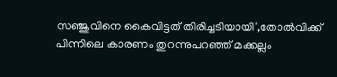സഞ്ജുവിനെ കൈവിട്ടത് തിരിച്ചടിയായി',തോല്‍വിക്ക് പിന്നിലെ കാരണം തുറന്നുപറഞ്ഞ് മക്കല്ലം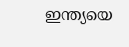ഇന്ത്യയെ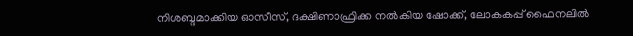നിശബ്ദമാക്കിയ ഓസീസ്, ദക്ഷിണാഫ്രിക്ക നല്‍കിയ ഷോക്ക്, ലോകകപ്പ് ഫൈനലിൽ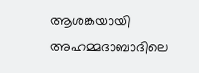ആശങ്കയായി അഹമ്മദാബാദിലെ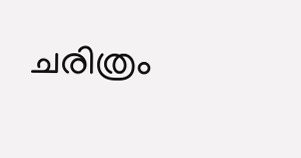ചരിത്രം